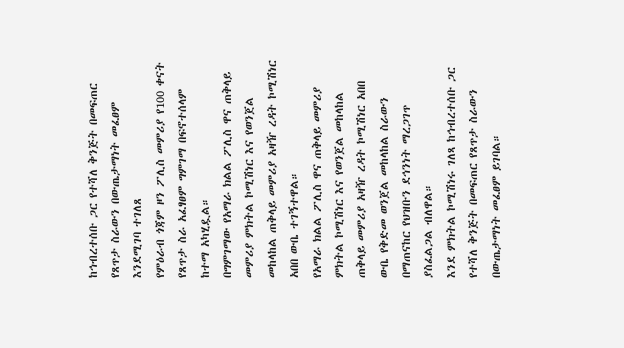ከኅብረተሰቡ ጋር የተሻለ ቅንጅት በመፍጠር የጸጥታ ስራውን በውጤታማነት መፈፀም እንደሚገባ ተገለጸ
የምዕራብ ጎጃም ዞን ፖሊስ መምሪያ የ100 ቀናት የጸጥታ ስራ አፈፃፀም ግምገማ በፍኖተሰላም ከተማ አካሂዷል።
በግምገማው የአማራ ክልል ፖሊስ ዋና ጠቅላይ መምሪያ ምክትል ኮሚሽነር እና የወንጀል መከላከል ጠቅላይ መምሪያ አዛዥ ረዳት ኮሚሽነር አበበ ውቤ ተገኝተዋል።
የአማራ ክልል ፖሊስ ዋና ጠቅላይ መምሪያ ምክትል ኮሚሽነር እና የወንጀል መከላከል ጠቅላይ መምሪያ አዛዥ ረዳት ኮሚሽነር አበበ ውቤ የቅድመ ወንጀል መከላከል ስራውን በማጠናከር የህዝቡን ደኅንነት ማረጋገጥ ያስፈልጋል ብለዋል።
እንደ ምክትል ኮሚሽነሩ ገለጻ ከኅብረተሰቡ ጋር የተሻለ ቅንጅት በመፍጠር የጸጥታ ስራውን በውጤታማነት መፈፀም ይገባል።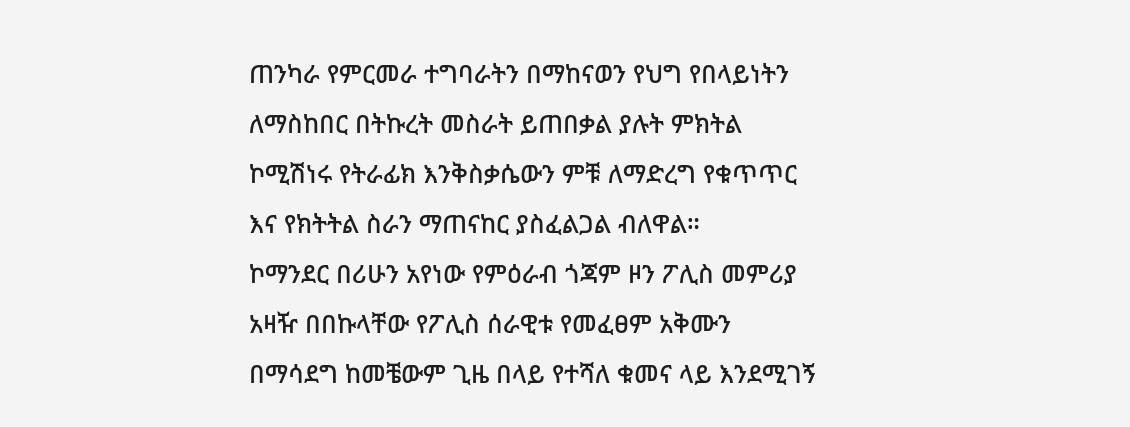ጠንካራ የምርመራ ተግባራትን በማከናወን የህግ የበላይነትን ለማስከበር በትኩረት መስራት ይጠበቃል ያሉት ምክትል ኮሚሽነሩ የትራፊክ እንቅስቃሴውን ምቹ ለማድረግ የቁጥጥር እና የክትትል ስራን ማጠናከር ያስፈልጋል ብለዋል።
ኮማንደር በሪሁን አየነው የምዕራብ ጎጃም ዞን ፖሊስ መምሪያ አዛዥ በበኩላቸው የፖሊስ ሰራዊቱ የመፈፀም አቅሙን በማሳደግ ከመቼውም ጊዜ በላይ የተሻለ ቁመና ላይ እንደሚገኝ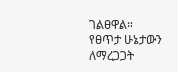ገልፀዋል።
የፀጥታ ሁኔታውን ለማረጋጋት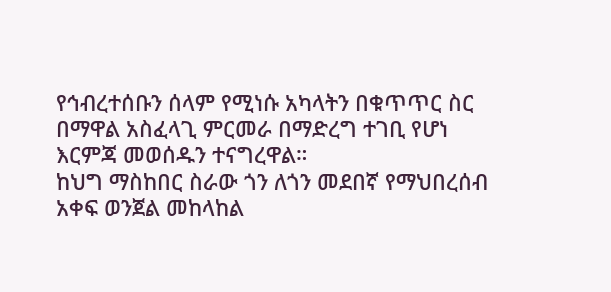የኅብረተሰቡን ሰላም የሚነሱ አካላትን በቁጥጥር ስር በማዋል አስፈላጊ ምርመራ በማድረግ ተገቢ የሆነ እርምጃ መወሰዱን ተናግረዋል።
ከህግ ማስከበር ስራው ጎን ለጎን መደበኛ የማህበረሰብ አቀፍ ወንጀል መከላከል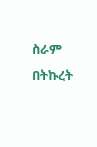ስራም በትኩረት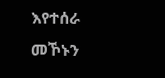እየተሰራ መኾኑን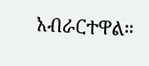አብራርተዋል።